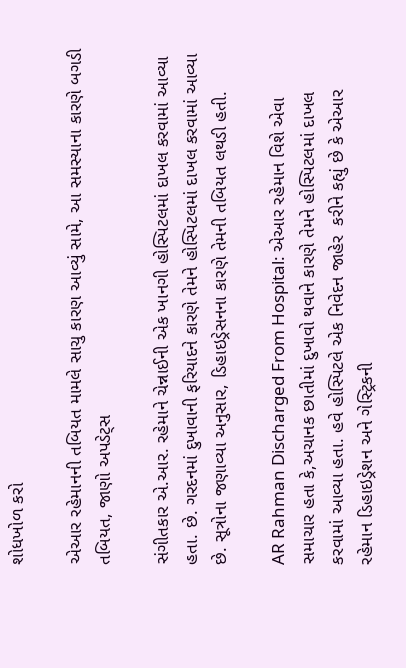શોધખોળ કરો

એઆર રહેમાનની તબિયત મામલે સાચુ કારણ આવ્યું સામે, આ સમસ્યાના કારણે બગડી તબિયત, જાણો અપડેટ્સ

સંગીતકાર એ.આર. રહેમાને ચેન્નાઈની એક ખાનગી હોસ્પિટલમાં દાખલ કરવામાં આવ્યા હતા. છે. ગરદનમાં દુખાવાની ફરિયાદને કારણે તેમને હોસ્પિટલમાં દાખલ કરવામાં આવ્યા છે. સૂત્રોના જણાવ્યા અનુસાર, ડિહાઇડ્રેસનના કારણે તેમની તબિયત લથડી હતી.

AR Rahman Discharged From Hospital: એઆર રહેમાન વિશે એવા સમાચાર હતા કે,અચાનક છાતીમાં દુખાવો થવાને કારણે તેમને હોસ્પિટલમાં દાખલ કરવામાં આવ્યા હતા. હવે હોસ્પિટલે એક નિવેદન જાહેર  કરીને કહ્યું છે કે એઆર રહેમાન ડિહાઇડ્રેશન અને ગેસ્ટ્રિકની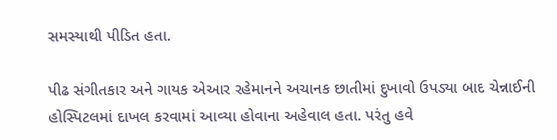સમસ્યાથી પીડિત હતા.

પીઢ સંગીતકાર અને ગાયક એઆર રહેમાનને અચાનક છાતીમાં દુખાવો ઉપડ્યા બાદ ચેન્નાઈની હોસ્પિટલમાં દાખલ કરવામાં આવ્યા હોવાના અહેવાલ હતા. પરંતુ હવે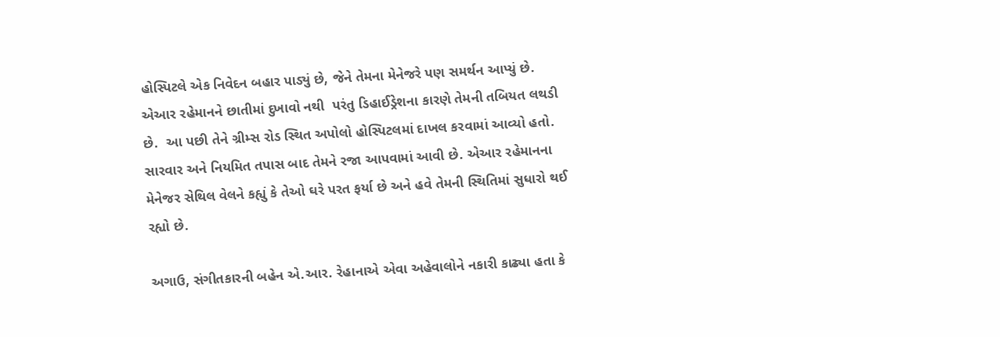હોસ્પિટલે એક નિવેદન બહાર પાડ્યું છે, જેને તેમના મેનેજરે પણ સમર્થન આપ્યું છે. એઆર રહેમાનને છાતીમાં દુખાવો નથી  પરંતુ ડિહાઈડ્રેશના કારણે તેમની તબિયત લથડી છે.  આ પછી તેને ગ્રીમ્સ રોડ સ્થિત અપોલો હોસ્પિટલમાં દાખલ કરવામાં આવ્યો હતો. સારવાર અને નિયમિત તપાસ બાદ તેમને રજા આપવામાં આવી છે. એઆર રહેમાનના મેનેજર સેથિલ વેલને કહ્યું કે તેઓ ઘરે પરત ફર્યા છે અને હવે તેમની સ્થિતિમાં સુધારો થઈ રહ્યો છે.

અગાઉ, સંગીતકારની બહેન એ.આર. રેહાનાએ એવા અહેવાલોને નકારી કાઢ્યા હતા કે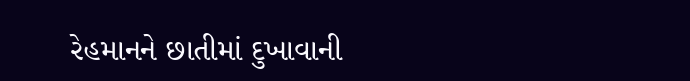રેહમાનને છાતીમાં દુખાવાની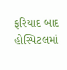ફરિયાદ બાદ હોસ્પિટલમાં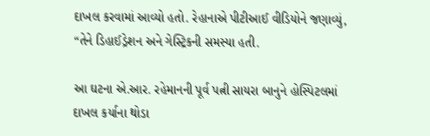દાખલ કરવામાં આવ્યો હતો. રેહાનાએ પીટીઆઈ વીડિયોને જણાવ્યું, “તેને ડિહાઈડ્રેશન અને ગેસ્ટ્રિકની સમસ્યા હતી.

આ ઘટના એ.આર. રહેમાનની પૂર્વ પત્ની સાયરા બાનુને હોસ્પિટલમાં દાખલ કર્યાના થોડા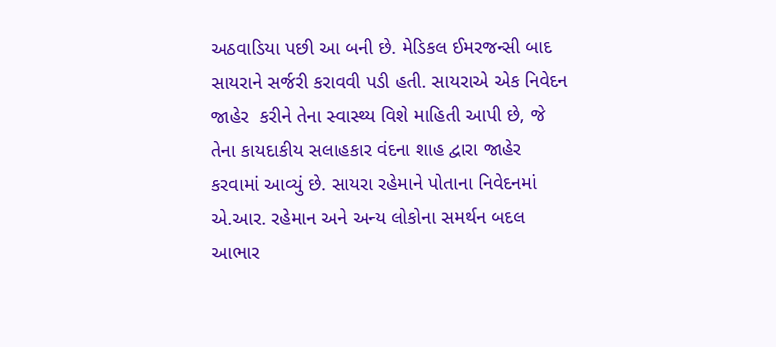અઠવાડિયા પછી આ બની છે. મેડિકલ ઈમરજન્સી બાદ સાયરાને સર્જરી કરાવવી પડી હતી. સાયરાએ એક નિવેદન જાહેર  કરીને તેના સ્વાસ્થ્ય વિશે માહિતી આપી છે, જે તેના કાયદાકીય સલાહકાર વંદના શાહ દ્વારા જાહેર કરવામાં આવ્યું છે. સાયરા રહેમાને પોતાના નિવેદનમાં એ.આર. રહેમાન અને અન્ય લોકોના સમર્થન બદલ આભાર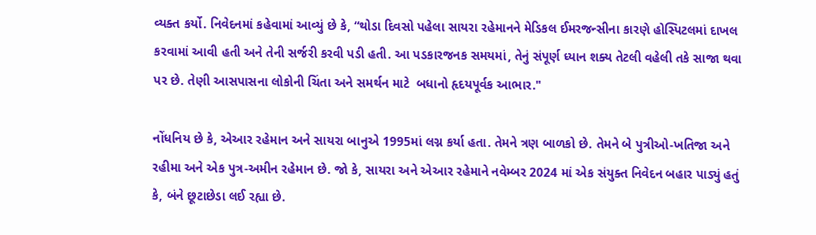વ્યક્ત કર્યો. નિવેદનમાં કહેવામાં આવ્યું છે કે, “થોડા દિવસો પહેલા સાયરા રહેમાનને મેડિકલ ઈમરજન્સીના કારણે હોસ્પિટલમાં દાખલ કરવામાં આવી હતી અને તેની સર્જરી કરવી પડી હતી. આ પડકારજનક સમયમાં, તેનું સંપૂર્ણ ધ્યાન શક્ય તેટલી વહેલી તકે સાજા થવા પર છે. તેણી આસપાસના લોકોની ચિંતા અને સમર્થન માટે  બધાનો હૃદયપૂર્વક આભાર."

નોંધનિય છે કે, એઆર રહેમાન અને સાયરા બાનુએ 1995માં લગ્ન કર્યા હતા. તેમને ત્રણ બાળકો છે. તેમને બે પુત્રીઓ-ખતિજા અને રહીમા અને એક પુત્ર-અમીન રહેમાન છે. જો કે, સાયરા અને એઆર રહેમાને નવેમ્બર 2024 માં એક સંયુક્ત નિવેદન બહાર પાડ્યું હતું કે, બંને છૂટાછેડા લઈ રહ્યા છે.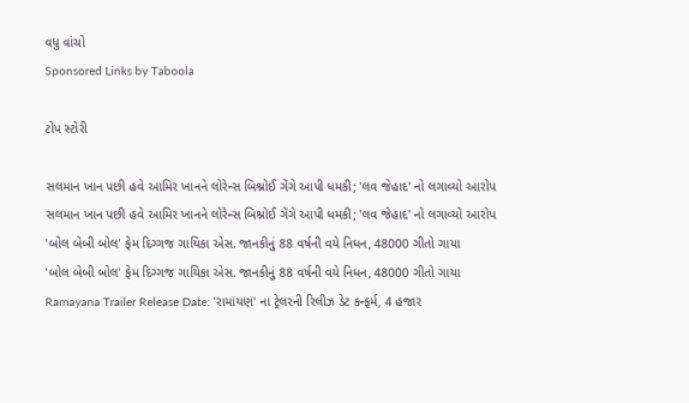વધુ વાંચો
Sponsored Links by Taboola

ટોપ સ્ટોરી

સલમાન ખાન પછી હવે આમિર ખાનને લોરેન્સ બિશ્નોઈ ગેંગે આપી ધમકી; 'લવ જેહાદ' નો લગાવ્યો આરોપ
સલમાન ખાન પછી હવે આમિર ખાનને લોરેન્સ બિશ્નોઈ ગેંગે આપી ધમકી; 'લવ જેહાદ' નો લગાવ્યો આરોપ
'બોલ બેબી બોલ' ફેમ દિગ્ગજ ગાયિકા એસ. જાનકીનું 88 વર્ષની વયે નિધન, 48000 ગીતો ગાયા
'બોલ બેબી બોલ' ફેમ દિગ્ગજ ગાયિકા એસ. જાનકીનું 88 વર્ષની વયે નિધન, 48000 ગીતો ગાયા
Ramayana Trailer Release Date: 'રામાયણ' ના ટ્રેલરની રિલીઝ ડેટ કન્ફર્મ, 4 હજાર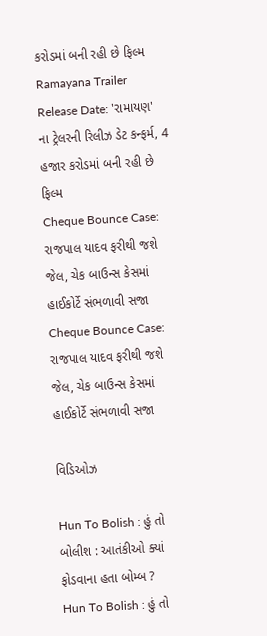કરોડમાં બની રહી છે ફિલ્મ
Ramayana Trailer Release Date: 'રામાયણ' ના ટ્રેલરની રિલીઝ ડેટ કન્ફર્મ, 4 હજાર કરોડમાં બની રહી છે ફિલ્મ
Cheque Bounce Case: રાજપાલ યાદવ ફરીથી જશે જેલ, ચેક બાઉન્સ કેસમાં હાઈકોર્ટે સંભળાવી સજા
Cheque Bounce Case: રાજપાલ યાદવ ફરીથી જશે જેલ, ચેક બાઉન્સ કેસમાં હાઈકોર્ટે સંભળાવી સજા

વિડિઓઝ

Hun To Bolish : હું તો બોલીશ : આતંકીઓ ક્યાં ફોડવાના હતા બોમ્બ ?
Hun To Bolish : હું તો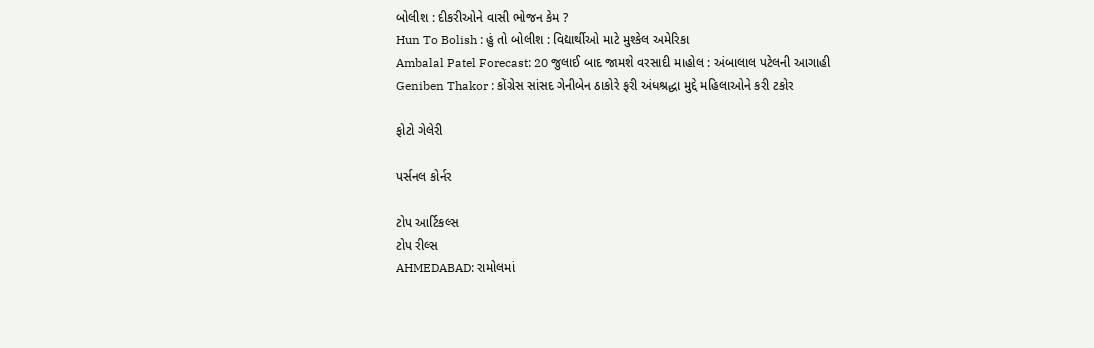બોલીશ : દીકરીઓને વાસી ભોજન કેમ ?
Hun To Bolish : હું તો બોલીશ : વિદ્યાર્થીઓ માટે મુશ્કેલ અમેરિકા
Ambalal Patel Forecast: 20 જુલાઈ બાદ જામશે વરસાદી માહોલ : અંબાલાલ પટેલની આગાહી
Geniben Thakor : કોંગ્રેસ સાંસદ ગેનીબેન ઠાકોરે ફરી અંધશ્રદ્ધા મુદ્દે મહિલાઓને કરી ટકોર

ફોટો ગેલેરી

પર્સનલ કોર્નર

ટોપ આર્ટિકલ્સ
ટોપ રીલ્સ
AHMEDABAD: રામોલમાં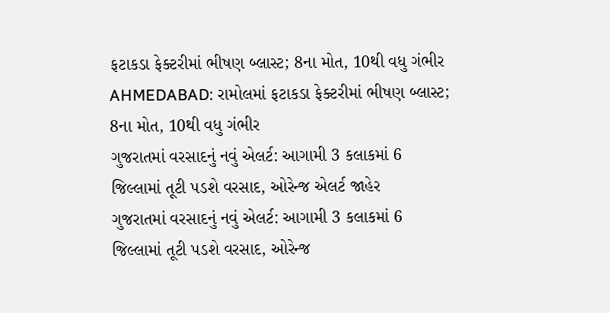ફટાકડા ફેક્ટરીમાં ભીષણ બ્લાસ્ટ; 8ના મોત, 10થી વધુ ગંભીર
AHMEDABAD: રામોલમાં ફટાકડા ફેક્ટરીમાં ભીષણ બ્લાસ્ટ; 8ના મોત, 10થી વધુ ગંભીર
ગુજરાતમાં વરસાદનું નવું એલર્ટ: આગામી 3 કલાકમાં 6 જિલ્લામાં તૂટી પડશે વરસાદ, ઓરેન્જ એલર્ટ જાહેર
ગુજરાતમાં વરસાદનું નવું એલર્ટ: આગામી 3 કલાકમાં 6 જિલ્લામાં તૂટી પડશે વરસાદ, ઓરેન્જ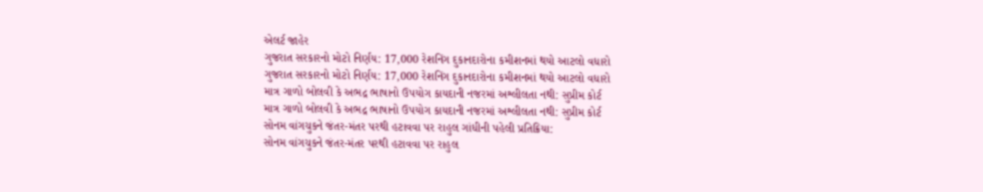એલર્ટ જાહેર
ગુજરાત સરકારનો મોટો નિર્ણય: 17,000 રેશનિંગ દુકાનદારોના કમીશનમાં થયો આટલો વધારો
ગુજરાત સરકારનો મોટો નિર્ણય: 17,000 રેશનિંગ દુકાનદારોના કમીશનમાં થયો આટલો વધારો
માત્ર ગાળો બોલવી કે અભદ્ર ભાષાનો ઉપયોગ કાયદાની નજરમાં અશ્લીલતા નથી: સુપ્રીમ કોર્ટ
માત્ર ગાળો બોલવી કે અભદ્ર ભાષાનો ઉપયોગ કાયદાની નજરમાં અશ્લીલતા નથી: સુપ્રીમ કોર્ટ
સોનમ વાંગચુકને જંતર-મંતર પરથી હટાવવા પર રાહુલ ગાંધીની પહેલી પ્રતિક્રિયા:
સોનમ વાંગચુકને જંતર-મંતર પરથી હટાવવા પર રાહુલ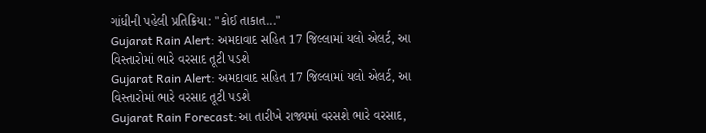ગાંધીની પહેલી પ્રતિક્રિયા: "કોઈ તાકાત..."
Gujarat Rain Alert: અમદાવાદ સહિત 17 જિલ્લામાં યલો એલર્ટ, આ વિસ્તારોમાં ભારે વરસાદ તૂટી પડશે
Gujarat Rain Alert: અમદાવાદ સહિત 17 જિલ્લામાં યલો એલર્ટ, આ વિસ્તારોમાં ભારે વરસાદ તૂટી પડશે
Gujarat Rain Forecast:આ તારીખે રાજ્યમાં વરસશે ભારે વરસાદ,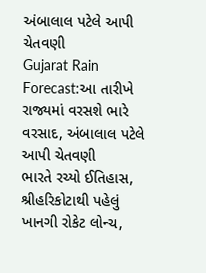અંબાલાલ પટેલે આપી ચેતવણી
Gujarat Rain Forecast:આ તારીખે રાજ્યમાં વરસશે ભારે વરસાદ, અંબાલાલ પટેલે આપી ચેતવણી
ભારતે રચ્યો ઈતિહાસ, શ્રીહરિકોટાથી પહેલું ખાનગી રોકેટ લોન્ચ,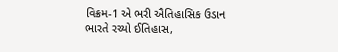વિક્રમ-1 એ ભરી ઐતિહાસિક ઉડાન
ભારતે રચ્યો ઈતિહાસ,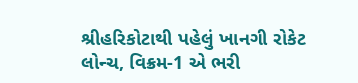શ્રીહરિકોટાથી પહેલું ખાનગી રોકેટ લોન્ચ, વિક્રમ-1 એ ભરી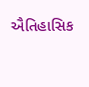ઐતિહાસિક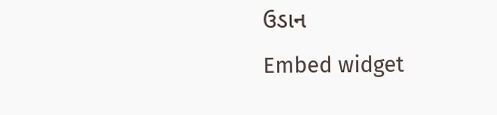ઉડાન
Embed widget